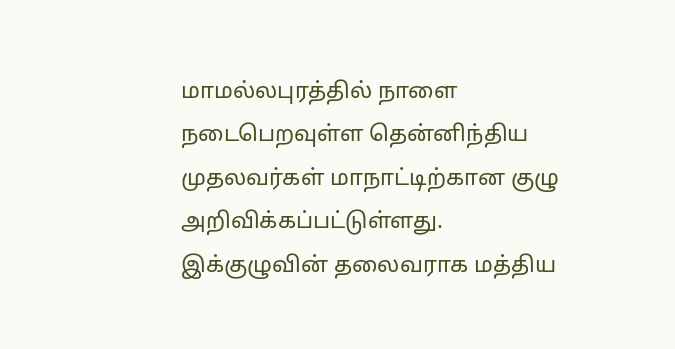மாமல்லபுரத்தில் நாளை நடைபெறவுள்ள தென்னிந்திய முதலவர்கள் மாநாட்டிற்கான குழு அறிவிக்கப்பட்டுள்ளது. இக்குழுவின் தலைவராக மத்திய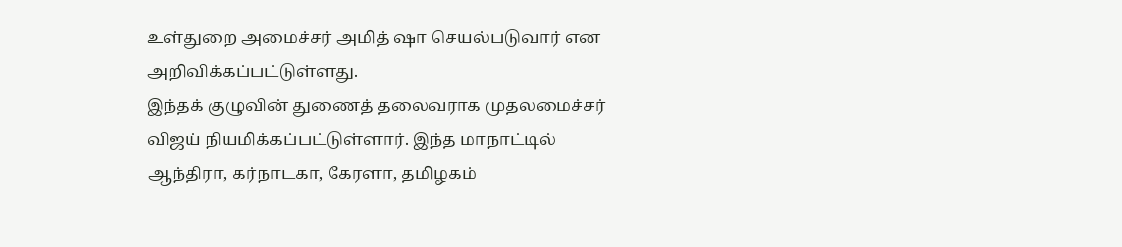உள்துறை அமைச்சர் அமித் ஷா செயல்படுவார் என அறிவிக்கப்பட்டுள்ளது.
இந்தக் குழுவின் துணைத் தலைவராக முதலமைச்சர் விஜய் நியமிக்கப்பட்டுள்ளார். இந்த மாநாட்டில் ஆந்திரா, கர்நாடகா, கேரளா, தமிழகம்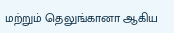மற்றும் தெலுங்கானா ஆகிய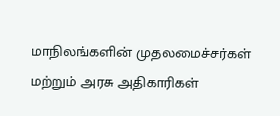மாநிலங்களின் முதலமைச்சர்கள் மற்றும் அரசு அதிகாரிகள்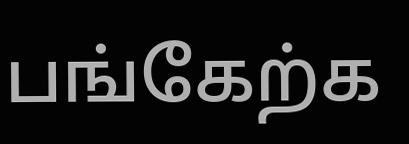பங்கேற்க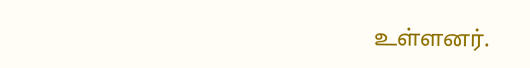உள்ளனர்.